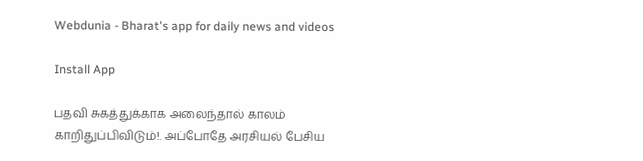Webdunia - Bharat's app for daily news and videos

Install App

பதவி சுகத்துக்காக அலைந்தால் காலம் காறிதுப்பிவிடும்!. அப்போதே அரசியல் பேசிய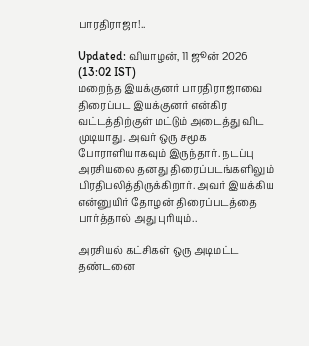பாரதிராஜா!..

Updated: வியாழன், 11 ஜூன் 2026 (13:02 IST)
மறைந்த இயக்குனர் பாரதிராஜாவை திரைப்பட இயக்குனர் என்கிர வட்டத்திற்குள் மட்டும் அடைத்து விட முடியாது. அவர் ஒரு சமூக போராளியாகவும் இருந்தார். நடப்பு அரசியலை தனது திரைப்படங்களிலும் பிரதிபலித்திருக்கிறார். அவர் இயக்கிய என்னுயிர் தோழன் திரைப்படத்தை பார்த்தால் அது புரியும்..

அரசியல் கட்சிகள் ஒரு அடிமட்ட தண்டனை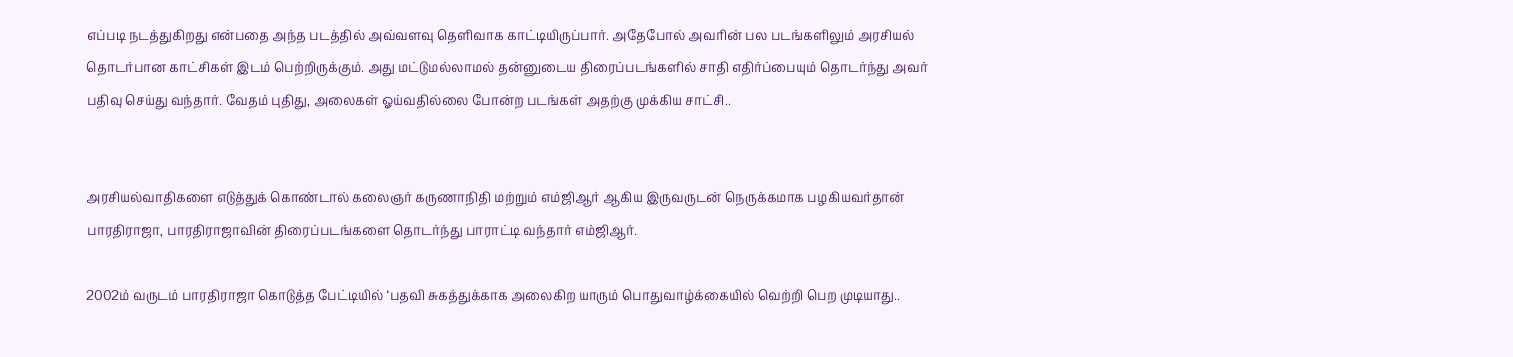எப்படி நடத்துகிறது என்பதை அந்த படத்தில் அவ்வளவு தெளிவாக காட்டியிருப்பார். அதேபோல் அவரின் பல படங்களிலும் அரசியல் தொடர்பான காட்சிகள் இடம் பெற்றிருக்கும். அது மட்டுமல்லாமல் தன்னுடைய திரைப்படங்களில் சாதி எதிர்ப்பையும் தொடர்ந்து அவர் பதிவு செய்து வந்தார். வேதம் புதிது, அலைகள் ஓய்வதில்லை போன்ற படங்கள் அதற்கு முக்கிய சாட்சி..


அரசியல்வாதிகளை எடுத்துக் கொண்டால் கலைஞர் கருணாநிதி மற்றும் எம்ஜிஆர் ஆகிய இருவருடன் நெருக்கமாக பழகியவர்தான் பாரதிராஜா, பாரதிராஜாவின் திரைப்படங்களை தொடர்ந்து பாராட்டி வந்தார் எம்ஜிஆர்.

2002ம் வருடம் பாரதிராஜா கொடுத்த பேட்டியில் ‘பதவி சுகத்துக்காக அலைகிற யாரும் பொதுவாழ்க்கையில் வெற்றி பெற முடியாது..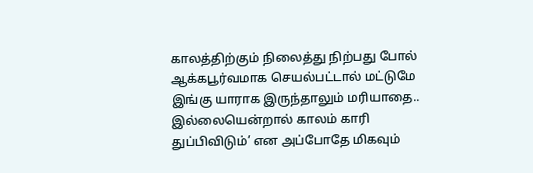காலத்திற்கும் நிலைத்து நிற்பது போல் ஆக்கபூர்வமாக செயல்பட்டால் மட்டுமே இங்கு யாராக இருந்தாலும் மரியாதை.. இல்லையென்றால் காலம் காரி துப்பிவிடும்’ என அப்போதே மிகவும்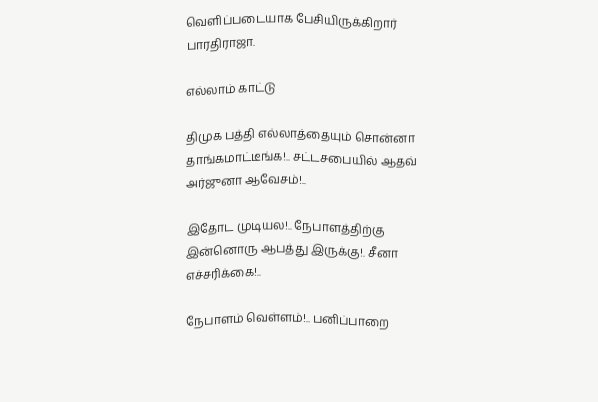வெளிப்படையாக பேசியிருக்கிறார் பாரதிராஜா.

எல்லாம் காட்டு

திமுக பத்தி எல்லாத்தையும் சொன்னா தாங்கமாட்டீங்க!.. சட்டசபையில் ஆதவ் அர்ஜுனா ஆவேசம்!..

இதோட முடியல!.. நேபாளத்திற்கு இன்னொரு ஆபத்து இருக்கு!. சீனா எச்சரிக்கை!..

நேபாளம் வெள்ளம்!.. பனிப்பாறை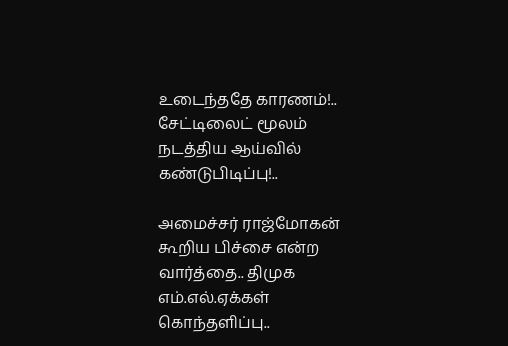உடைந்ததே காரணம்!.. சேட்டிலைட் மூலம் நடத்திய ஆய்வில் கண்டுபிடிப்பு!..

அமைச்சர் ராஜ்மோகன் கூறிய பிச்சை என்ற வார்த்தை.. திமுக எம்.எல்.ஏக்கள் கொந்தளிப்பு..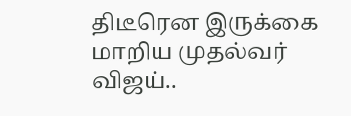திடீரென இருக்கை மாறிய முதல்வர் விஜய்..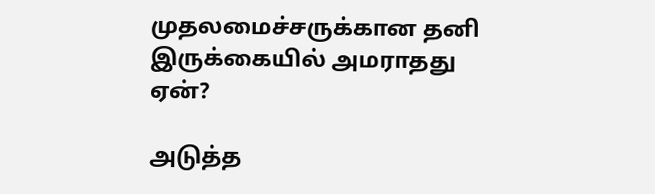முதலமைச்சருக்கான தனி இருக்கையில் அமராதது ஏன்?

அடுத்த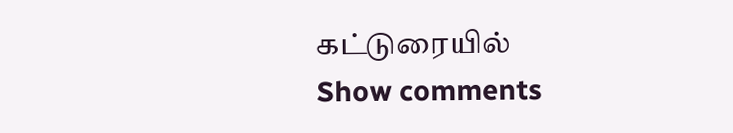கட்டுரையில்
Show comments